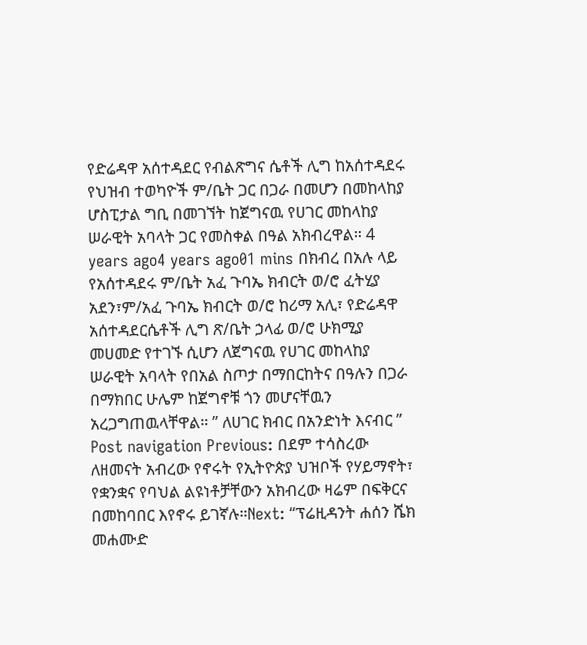የድሬዳዋ አሰተዳደር የብልጽግና ሴቶች ሊግ ከአሰተዳደሩ የህዝብ ተወካዮች ም/ቤት ጋር በጋራ በመሆን በመከላከያ ሆስፒታል ግቢ በመገኘት ከጀግናዉ የሀገር መከላከያ ሠራዊት አባላት ጋር የመስቀል በዓል አክብረዋል። 4 years ago4 years ago01 mins በክብረ በአሉ ላይ የአሰተዳደሩ ም/ቤት አፈ ጉባኤ ክብርት ወ/ሮ ፈትሂያ አደን፣ም/አፈ ጉባኤ ክብርት ወ/ሮ ከሪማ አሊ፣ የድሬዳዋ አሰተዳደርሴቶች ሊግ ጽ/ቤት ኃላፊ ወ/ሮ ሁክሚያ መሀመድ የተገኙ ሲሆን ለጀግናዉ የሀገር መከላከያ ሠራዊት አባላት የበአል ስጦታ በማበርከትና በዓሉን በጋራ በማክበር ሁሌም ከጀግኖቹ ጎን መሆናቸዉን አረጋግጠዉላቸዋል። ” ለሀገር ክብር በአንድነት እናብር ” Post navigation Previous: በደም ተሳስረው ለዘመናት አብረው የኖሩት የኢትዮጵያ ህዝቦች የሃይማኖት፣ የቋንቋና የባህል ልዩነቶቻቸውን አክብረው ዛሬም በፍቅርና በመከባበር እየኖሩ ይገኛሉ።Next: “ፕሬዚዳንት ሐሰን ሼክ መሐሙድ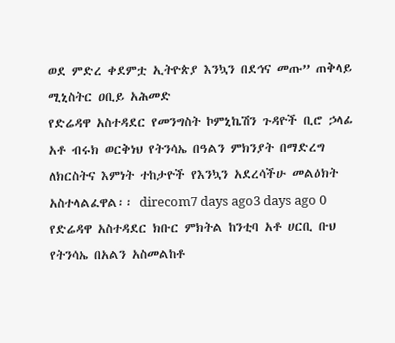ወደ ምድረ ቀደምቷ ኢትዮጵያ እንኳን በደኅና መጡ” ጠቅላይ ሚኒስትር ዐቢይ አሕመድ
የድሬዳዋ አስተዳደር የመንግስት ኮምኒኬሽን ጉዳዮች ቢሮ ኃላፊ አቶ ብሩክ ወርቅነህ የትንሳኤ በዓልን ምክንያት በማድረግ ለክርስትና እምነት ተከታዮች የእንኳን አደረሳችሁ መልዕክት አስተላልፈዋል፡፡ direcom7 days ago3 days ago 0
የድሬዳዋ አስተዳደር ክቡር ምክትል ከንቲባ አቶ ሀርቢ ቡህ የትንሳኤ በአልን አስመልከቶ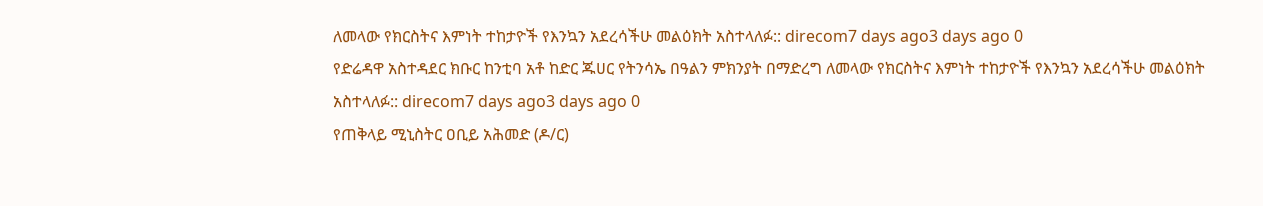ለመላው የክርስትና እምነት ተከታዮች የእንኳን አደረሳችሁ መልዕክት አስተላለፉ:: direcom7 days ago3 days ago 0
የድሬዳዋ አስተዳደር ክቡር ከንቲባ አቶ ከድር ጁሀር የትንሳኤ በዓልን ምክንያት በማድረግ ለመላው የክርስትና እምነት ተከታዮች የእንኳን አደረሳችሁ መልዕክት አስተላለፉ:: direcom7 days ago3 days ago 0
የጠቅላይ ሚኒስትር ዐቢይ አሕመድ (ዶ/ር)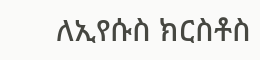ለኢየሱስ ክርስቶስ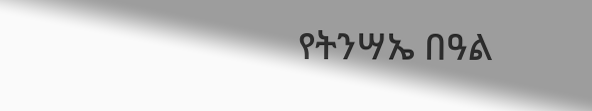የትንሣኤ በዓል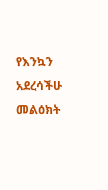የእንኳን አደረሳችሁ መልዕክት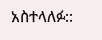አስተላለፉ::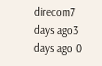direcom7 days ago3 days ago 0